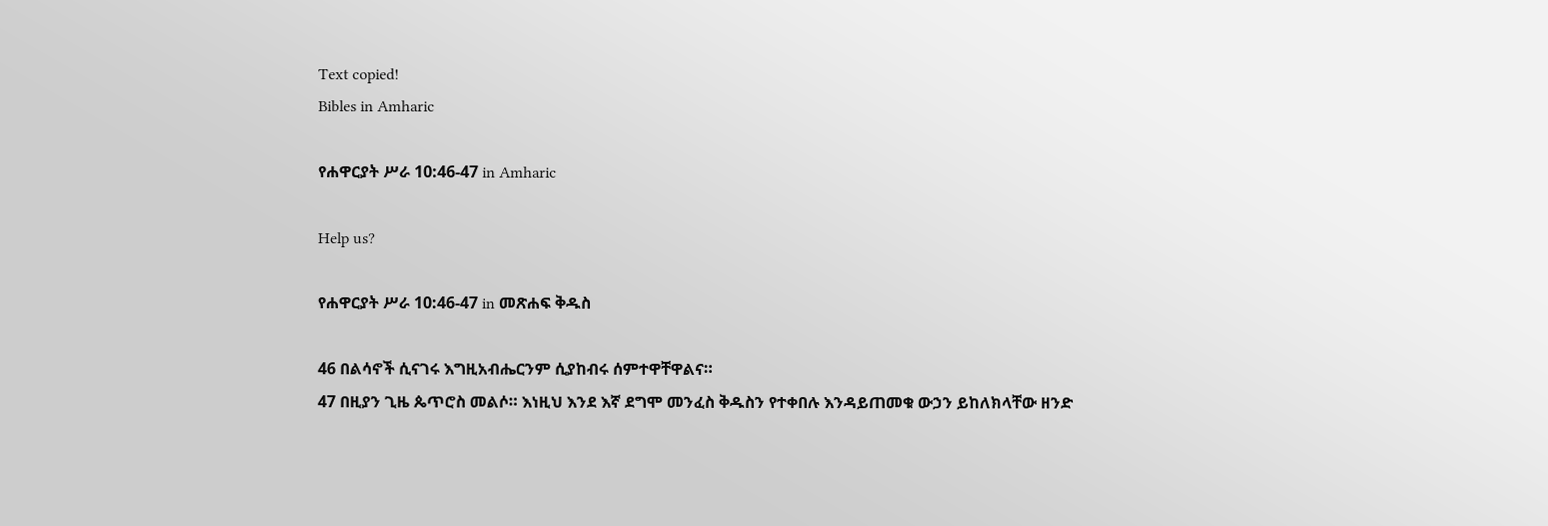Text copied!
Bibles in Amharic

የሐዋርያት ሥራ 10:46-47 in Amharic

Help us?

የሐዋርያት ሥራ 10:46-47 in መጽሐፍ ቅዱስ

46 በልሳኖች ሲናገሩ እግዚአብሔርንም ሲያከብሩ ሰምተዋቸዋልና።
47 በዚያን ጊዜ ጴጥሮስ መልሶ። እነዚህ እንደ እኛ ደግሞ መንፈስ ቅዱስን የተቀበሉ እንዳይጠመቁ ውኃን ይከለክላቸው ዘንድ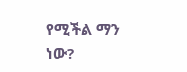የሚችል ማን ነው?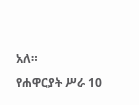አለ።
የሐዋርያት ሥራ 10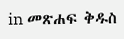in መጽሐፍ ቅዱስ